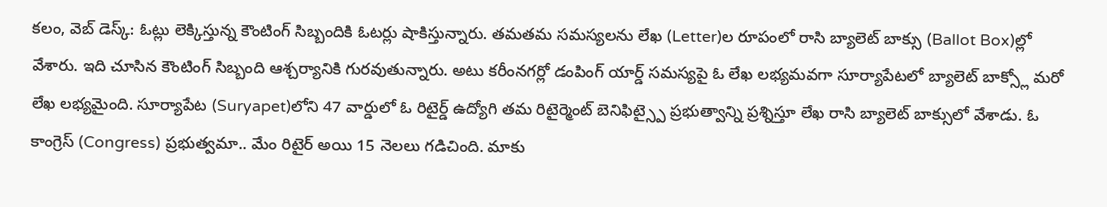కలం, వెబ్ డెస్క్: ఓట్లు లెక్కిస్తున్న కౌంటింగ్ సిబ్బందికి ఓటర్లు షాకిస్తున్నారు. తమతమ సమస్యలను లేఖ (Letter)ల రూపంలో రాసి బ్యాలెట్ బాక్సు (Ballot Box)ల్లో వేశారు. ఇది చూసిన కౌంటింగ్ సిబ్బంది ఆశ్చర్యానికి గురవుతున్నారు. అటు కరీంనగర్లో డంపింగ్ యార్డ్ సమస్యపై ఓ లేఖ లభ్యమవగా సూర్యాపేటలో బ్యాలెట్ బాక్స్లో మరో లేఖ లభ్యమైంది. సూర్యాపేట (Suryapet)లోని 47 వార్డులో ఓ రిటైర్డ్ ఉద్యోగి తమ రిటైర్మెంట్ బెనిఫిట్స్పై ప్రభుత్వాన్ని ప్రశ్నిస్తూ లేఖ రాసి బ్యాలెట్ బాక్సులో వేశాడు. ఓ కాంగ్రెస్ (Congress) ప్రభుత్వమా.. మేం రిటైర్ అయి 15 నెలలు గడిచింది. మాకు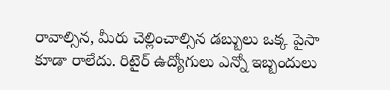రావాల్సిన, మీరు చెల్లించాల్సిన డబ్బులు ఒక్క పైసా కూడా రాలేదు. రిటైర్ ఉద్యోగులు ఎన్నో ఇబ్బందులు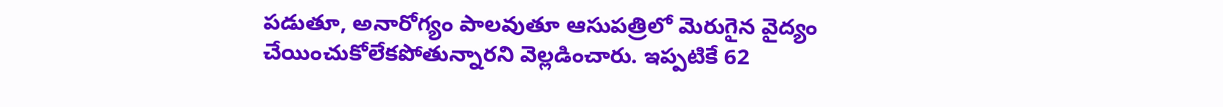పడుతూ, అనారోగ్యం పాలవుతూ ఆసుపత్రిలో మెరుగైన వైద్యం చేయించుకోలేకపోతున్నారని వెల్లడించారు. ఇప్పటికే 62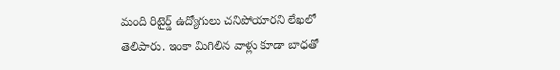మంది రిటైర్డ్ ఉద్యోగులు చనిపోయారని లేఖలో తెలిపారు. ఇంకా మిగిలిన వాళ్లు కూడా బాధతో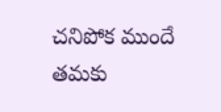చనిపోక ముందే తమకు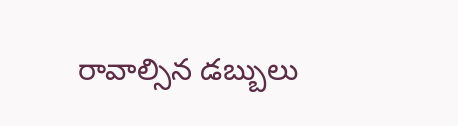రావాల్సిన డబ్బులు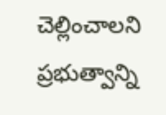చెల్లించాలని ప్రభుత్వాన్ని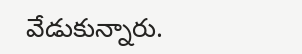వేడుకున్నారు.